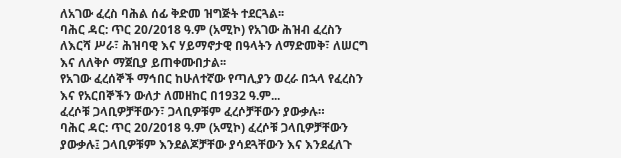ለአገው ፈረስ ባሕል ሰፊ ቅድመ ዝግጅት ተደርጓል፡፡
ባሕር ዳር: ጥር 20/2018 ዓ.ም (አሚኮ) የአገው ሕዝብ ፈረስን ለእርሻ ሥራ፣ ሕዝባዊ እና ሃይማኖታዊ በዓላትን ለማድመቅ፣ ለሠርግ እና ለለቅሶ ማጀቢያ ይጠቀሙበታል፡፡
የአገው ፈረሰኞች ማኅበር ከሁለተኛው የጣሊያን ወረራ በኋላ የፈረስን እና የአርበኞችን ውለታ ለመዘከር በ1932 ዓ.ም...
ፈረሶቹ ጋላቢዎቻቸውን፣ ጋላቢዎቹም ፈረሶቻቸውን ያውቃሉ።
ባሕር ዳር: ጥር 20/2018 ዓ.ም (አሚኮ) ፈረሶቹ ጋላቢዎቻቸውን ያውቃሉ፤ ጋላቢዎቹም እንደልጆቻቸው ያሳደጓቸውን እና እንደፈለጉ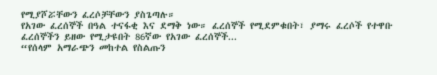የሚያሾሯቸውን ፈረሶቻቸውን ያስጌጣሉ።
የአገው ፈረሰኞች በዓል ተናፋቂ እና ደማቅ ነው። ፈረሰኞች የሚደምቁበት፣ ያማሩ ፈረሶች የተዋቡ ፈረሰኞችን ይዘው የሚታዩበት 86ኛው የአገው ፈረሰኞች...
“የሰላም አማራጭን መከተል የስልጡን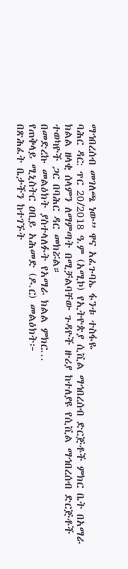ማኅበረሰብ መገለጫ ነው” ዋና አፈጉባኤ ፋንቱ ተስፋዬ
ባሕር ዳር: ጥር 20/2018 ዓ.ም (አሚኮ) የኢትዮጵያ ሲቪል ማኅበረሰብ ድርጅቶች ምክር ቤት በአማራ ክልል ዘላቂ ሰላምን ለማምጣት በሚቻልባቸው ጉዳዮች ዙሪያ ከተለያዩ የሲቪል ማኅበረሰብ ድርጅቶች ተወካዮች ጋር በባሕር ዳር መክሯል።
በመድረኩ መልዕክት ያስተላለፉት የአማራ ክልል ምክር...
የጠቅላይ ሚኒስትር ዐቢይ አሕመድ (ዶ.ር) መልዕክት፦
በጽሕፈት ቤታችን ከተገኙት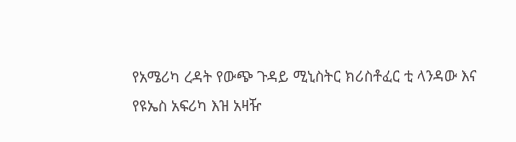የአሜሪካ ረዳት የውጭ ጉዳይ ሚኒስትር ክሪስቶፈር ቲ ላንዳው እና የዩኤስ አፍሪካ እዝ አዛዥ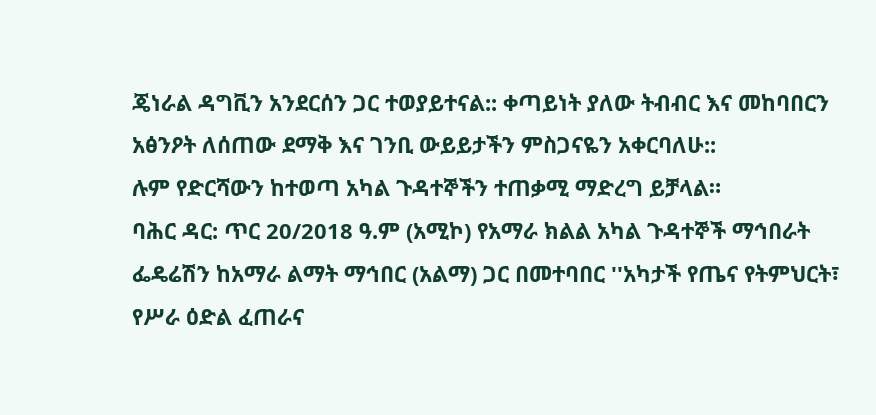ጄነራል ዳግቪን አንደርሰን ጋር ተወያይተናል:: ቀጣይነት ያለው ትብብር እና መከባበርን አፅንዖት ለሰጠው ደማቅ እና ገንቢ ውይይታችን ምስጋናዬን አቀርባለሁ::
ሉም የድርሻውን ከተወጣ አካል ጉዳተኞችን ተጠቃሚ ማድረግ ይቻላል።
ባሕር ዳር: ጥር 20/2018 ዓ.ም (አሚኮ) የአማራ ክልል አካል ጉዳተኞች ማኅበራት ፌዴሬሽን ከአማራ ልማት ማኅበር (አልማ) ጋር በመተባበር ''አካታች የጤና የትምህርት፣ የሥራ ዕድል ፈጠራና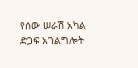የሰው ሠራሽ አካል ድጋፍ አገልግሎት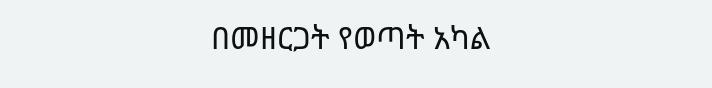በመዘርጋት የወጣት አካል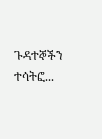ጉዳተኞችን ተሳትፎ...